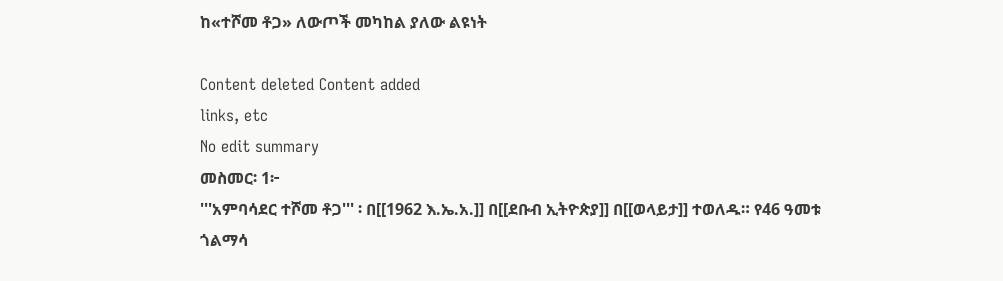ከ«ተሾመ ቶጋ» ለውጦች መካከል ያለው ልዩነት

Content deleted Content added
links, etc
No edit summary
መስመር፡ 1፦
'''አምባሳደር ተሾመ ቶጋ''' ፡ በ[[1962 እ.ኤ.አ.]] በ[[ደቡብ ኢትዮጵያ]] በ[[ወላይታ]] ተወለዱ። የ46 ዓመቱ ጎልማሳ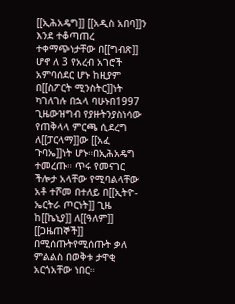[[ኢሕአዴግ]] [[አዲስ አበባ]]ን እንደ ተቆጣጠረ ተቀማጭነታቸው በ[[ግብጽ]] ሆኖ ለ 3 የአረብ አገሮች አምባሰደር ሆኑ ከዚያም በ[[ስፖርት ሚንስትር]]ነት ካገለገሉ በኋላ ባሁኑበ1997 ጊዜውዝግብ የያዙትንያስነሳው የጠቅላላ ምርጫ ሲደረግ ለ[[ፓርላማ]]ው [[አፈ ጉባኤ]]ነት ሆኑ።በኢሕአዴግ ተመረጡ። ጥሩ የመናገር ችሎታ አላቸው የሚባልላቸው አቶ ተሾመ በተለይ በ[[ኢትዮ-ኤርትራ ጦርነት]] ጊዜ ከ[[ኬኒያ]] ለ[[ዓለም]] [[ጋዜጠኞች]] በሚሰጡትየሚሰጡት ቃለ ምልልስ በወቅቱ ታዋቂ አርጎአቸው ነበር።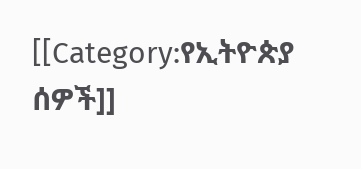[[Category:የኢትዮጵያ ሰዎች]]